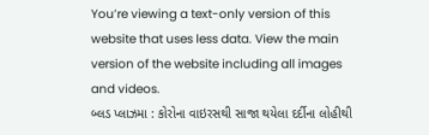You’re viewing a text-only version of this website that uses less data. View the main version of the website including all images and videos.
બ્લડ પ્લાઝમા : કોરોના વાઇરસથી સાજા થયેલા દર્દીના લોહીથી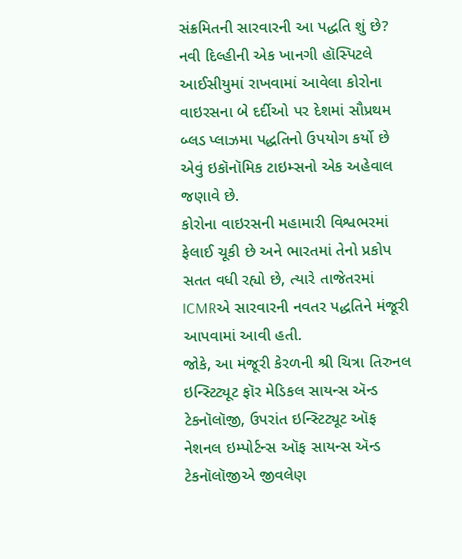સંક્રમિતની સારવારની આ પદ્ધતિ શું છે?
નવી દિલ્હીની એક ખાનગી હૉસ્પિટલે આઈસીયુમાં રાખવામાં આવેલા કોરોના વાઇરસના બે દર્દીઓ પર દેશમાં સૌપ્રથમ બ્લડ પ્લાઝમા પદ્ધતિનો ઉપયોગ કર્યો છે એવું ઇકૉનૉમિક ટાઇમ્સનો એક અહેવાલ જણાવે છે.
કોરોના વાઇરસની મહામારી વિશ્વભરમાં ફેલાઈ ચૂકી છે અને ભારતમાં તેનો પ્રકોપ સતત વધી રહ્યો છે, ત્યારે તાજેતરમાં ICMRએ સારવારની નવતર પદ્ધતિને મંજૂરી આપવામાં આવી હતી.
જોકે, આ મંજૂરી કેરળની શ્રી ચિત્રા તિરુનલ ઇન્સ્ટિટ્યૂટ ફૉર મેડિકલ સાયન્સ ઍન્ડ ટેકનૉલૉજી, ઉપરાંત ઇન્સ્ટિટ્યૂટ ઑફ નેશનલ ઇમ્પોર્ટન્સ ઑફ સાયન્સ ઍન્ડ ટેકનૉલૉજીએ જીવલેણ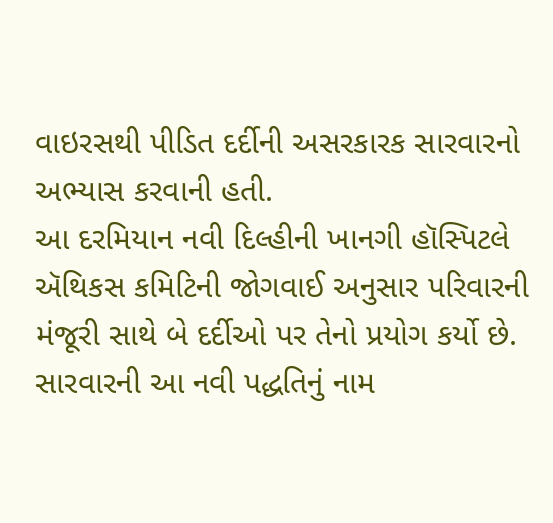વાઇરસથી પીડિત દર્દીની અસરકારક સારવારનો અભ્યાસ કરવાની હતી.
આ દરમિયાન નવી દિલ્હીની ખાનગી હૉસ્પિટલે ઍથિકસ કમિટિની જોગવાઈ અનુસાર પરિવારની મંજૂરી સાથે બે દર્દીઓ પર તેનો પ્રયોગ કર્યો છે.
સારવારની આ નવી પદ્ધતિનું નામ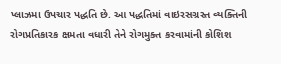પ્લાઝમા ઉપચાર પદ્ધતિ છે. આ પદ્ધતિમાં વાઇરસગ્રસ્ત વ્યક્તિની રોગપ્રતિકારક ક્ષમતા વધારી તેને રોગમુક્ત કરવામાંની કોશિશ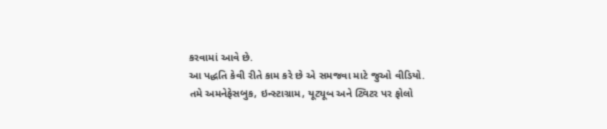કરવામાં આવે છે.
આ પદ્ધતિ કેવી રીતે કામ કરે છે એ સમજવા માટે જુઓ વીડિયો.
તમે અમનેફેસબુક, ઇન્સ્ટાગ્રામ, યૂટ્યૂબ અને ટ્વિટર પર ફોલો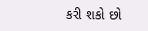કરી શકો છો